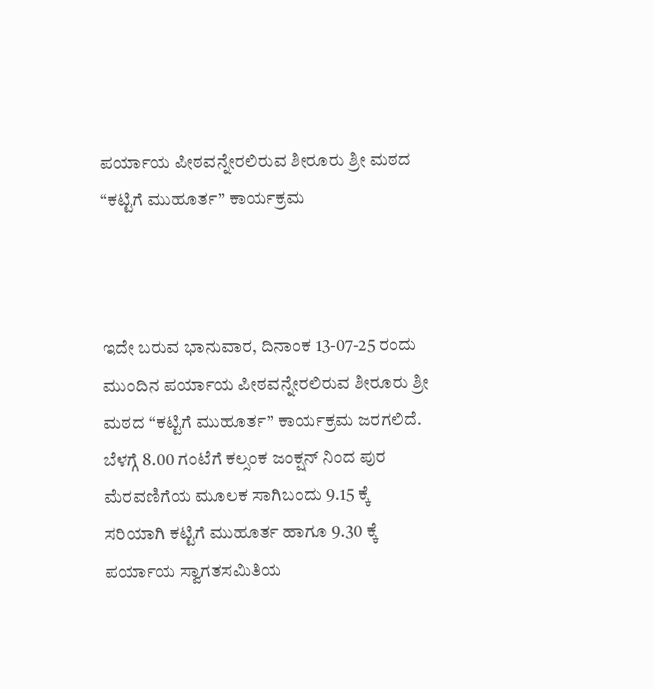ಪರ್ಯಾಯ ಪೀಠವನ್ನೇರಲಿರುವ ಶೀರೂರು ಶ್ರೀ ಮಠದ “ಕಟ್ಟಿಗೆ ಮುಹೂರ್ತ” ಕಾರ್ಯಕ್ರಮ



ಇದೇ ಬರುವ ಭಾನುವಾರ, ದಿನಾಂಕ 13-07-25 ರಂದು ಮುಂದಿನ ಪರ್ಯಾಯ ಪೀಠವನ್ನೇರಲಿರುವ ಶೀರೂರು ಶ್ರೀ ಮಠದ “ಕಟ್ಟಿಗೆ ಮುಹೂರ್ತ” ಕಾರ್ಯಕ್ರಮ ಜರಗಲಿದೆ. ಬೆಳಗ್ಗೆ‌ 8.00 ಗಂಟೆಗೆ ಕಲ್ಸಂಕ ಜಂಕ್ಷನ್ ನಿಂದ ಪುರ ಮೆರವಣಿಗೆಯ ಮೂಲಕ ಸಾಗಿಬಂದು 9.15 ಕ್ಕೆ ಸರಿಯಾಗಿ ಕಟ್ಟಿಗೆ ಮುಹೂರ್ತ ಹಾಗೂ 9.30 ಕ್ಕೆ ಪರ್ಯಾಯ ಸ್ವಾಗತ‌ಸಮಿತಿಯ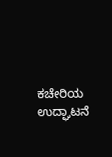ಕಚೇರಿಯ ಉದ್ಘಾಟನೆ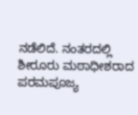ನಡೆಲಿದೆ. ನಂತರದಲ್ಲಿ ಶೀರೂರು ಮಠಾಧೀಶರಾದ ಪರಮಪೂಜ್ಯ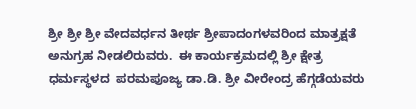ಶ್ರೀ ಶ್ರೀ ಶ್ರೀ ವೇದವರ್ಧನ ತೀರ್ಥ ಶ್ರೀಪಾದಂಗಳವರಿಂದ ಮಾತ್ರಕ್ಷತೆ ಅನುಗ್ರಹ ನೀಡಲಿರುವರು.  ಈ ಕಾರ್ಯಕ್ರಮದಲ್ಲಿ ಶ್ರೀ ಕ್ಷೇತ್ರ ಧರ್ಮಸ್ಥಳದ  ಪರಮಪೂಜ್ಯ ಡಾ.ಡಿ. ಶ್ರೀ ವೀರೇಂದ್ರ ಹೆಗ್ಗಡೆಯವರು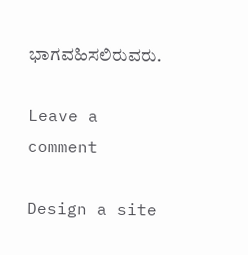ಭಾಗವಹಿಸಲಿರುವರು.

Leave a comment

Design a site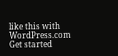like this with WordPress.com
Get started